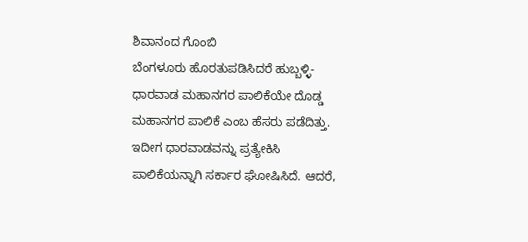ಶಿವಾನಂದ ಗೊಂಬಿ
ಬೆಂಗಳೂರು ಹೊರತುಪಡಿಸಿದರೆ ಹುಬ್ಬಳ್ಳಿ-ಧಾರವಾಡ ಮಹಾನಗರ ಪಾಲಿಕೆಯೇ ದೊಡ್ಡ ಮಹಾನಗರ ಪಾಲಿಕೆ ಎಂಬ ಹೆಸರು ಪಡೆದಿತ್ತು. ಇದೀಗ ಧಾರವಾಡವನ್ನು ಪ್ರತ್ಯೇಕಿಸಿ ಪಾಲಿಕೆಯನ್ನಾಗಿ ಸರ್ಕಾರ ಘೋಷಿಸಿದೆ. ಆದರೆ,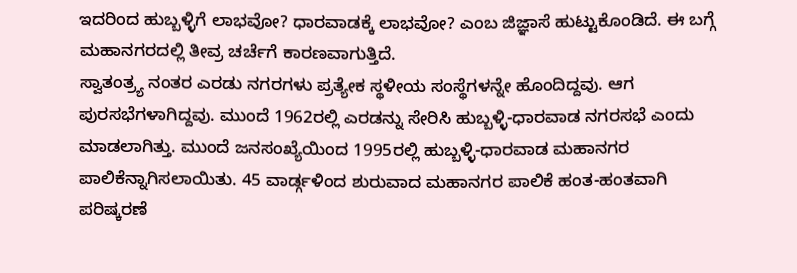ಇದರಿಂದ ಹುಬ್ಬಳ್ಳಿಗೆ ಲಾಭವೋ? ಧಾರವಾಡಕ್ಕೆ ಲಾಭವೋ? ಎಂಬ ಜಿಜ್ಞಾಸೆ ಹುಟ್ಟುಕೊಂಡಿದೆ. ಈ ಬಗ್ಗೆ ಮಹಾನಗರದಲ್ಲಿ ತೀವ್ರ ಚರ್ಚೆಗೆ ಕಾರಣವಾಗುತ್ತಿದೆ.
ಸ್ವಾತಂತ್ರ್ಯ ನಂತರ ಎರಡು ನಗರಗಳು ಪ್ರತ್ಯೇಕ ಸ್ಥಳೀಯ ಸಂಸ್ಥೆಗಳನ್ನೇ ಹೊಂದಿದ್ದವು. ಆಗ ಪುರಸಭೆಗಳಾಗಿದ್ದವು. ಮುಂದೆ 1962ರಲ್ಲಿ ಎರಡನ್ನು ಸೇರಿಸಿ ಹುಬ್ಬಳ್ಳಿ-ಧಾರವಾಡ ನಗರಸಭೆ ಎಂದು ಮಾಡಲಾಗಿತ್ತು. ಮುಂದೆ ಜನಸಂಖ್ಯೆಯಿಂದ 1995ರಲ್ಲಿ ಹುಬ್ಬಳ್ಳಿ-ಧಾರವಾಡ ಮಹಾನಗರ ಪಾಲಿಕೆನ್ನಾಗಿಸಲಾಯಿತು. 45 ವಾರ್ಡ್ಗಳಿಂದ ಶುರುವಾದ ಮಹಾನಗರ ಪಾಲಿಕೆ ಹಂತ-ಹಂತವಾಗಿ ಪರಿಷ್ಕರಣೆ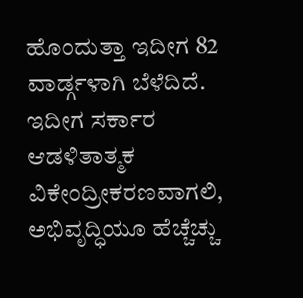ಹೊಂದುತ್ತಾ ಇದೀಗ 82 ವಾರ್ಡ್ಗಳಾಗಿ ಬೆಳೆದಿದೆ. ಇದೀಗ ಸರ್ಕಾರ ಆಡಳಿತಾತ್ಮಕ ವಿಕೇಂದ್ರೀಕರಣವಾಗಲಿ, ಅಭಿವೃದ್ಧಿಯೂ ಹೆಚ್ಚೆಚ್ಚು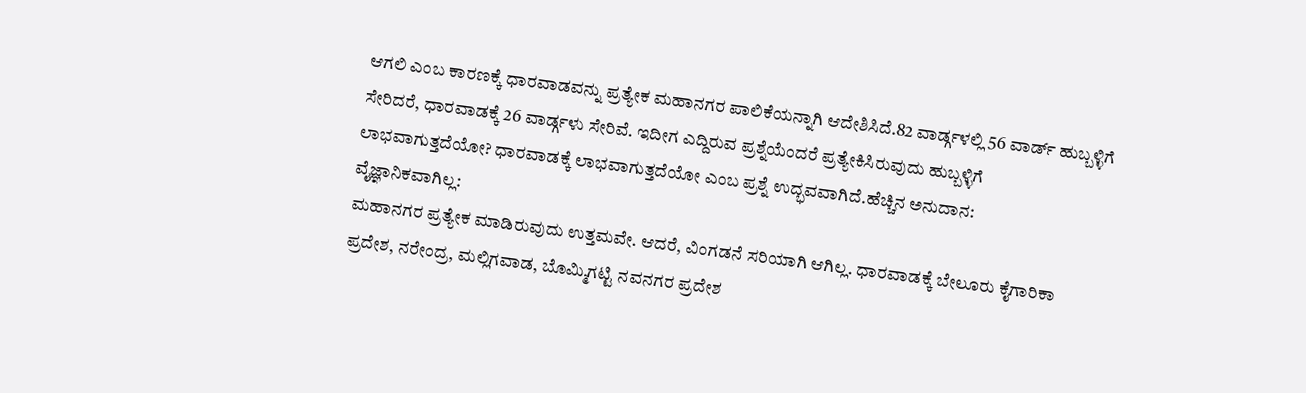ಆಗಲಿ ಎಂಬ ಕಾರಣಕ್ಕೆ ಧಾರವಾಡವನ್ನು ಪ್ರತ್ಯೇಕ ಮಹಾನಗರ ಪಾಲಿಕೆಯನ್ನಾಗಿ ಆದೇಶಿಸಿದೆ.82 ವಾರ್ಡ್ಗಳಲ್ಲಿ 56 ವಾರ್ಡ್ ಹುಬ್ಬಳ್ಳಿಗೆ ಸೇರಿದರೆ, ಧಾರವಾಡಕ್ಕೆ 26 ವಾರ್ಡ್ಗಳು ಸೇರಿವೆ. ಇದೀಗ ಎದ್ದಿರುವ ಪ್ರಶ್ನೆಯೆಂದರೆ ಪ್ರತ್ಯೇಕಿಸಿರುವುದು ಹುಬ್ಬಳ್ಳಿಗೆ ಲಾಭವಾಗುತ್ತದೆಯೋ? ಧಾರವಾಡಕ್ಕೆ ಲಾಭವಾಗುತ್ತದೆಯೋ ಎಂಬ ಪ್ರಶ್ನೆ ಉದ್ಭವವಾಗಿದೆ.ಹೆಚ್ಚಿನ ಅನುದಾನ:
ವೈಜ್ಞಾನಿಕವಾಗಿಲ್ಲ:
ಮಹಾನಗರ ಪ್ರತ್ಯೇಕ ಮಾಡಿರುವುದು ಉತ್ತಮವೇ. ಆದರೆ, ವಿಂಗಡನೆ ಸರಿಯಾಗಿ ಆಗಿಲ್ಲ. ಧಾರವಾಡಕ್ಕೆ ಬೇಲೂರು ಕೈಗಾರಿಕಾ ಪ್ರದೇಶ, ನರೇಂದ್ರ, ಮಲ್ಲಿಗವಾಡ, ಬೊಮ್ಮಿಗಟ್ಟಿ ನವನಗರ ಪ್ರದೇಶ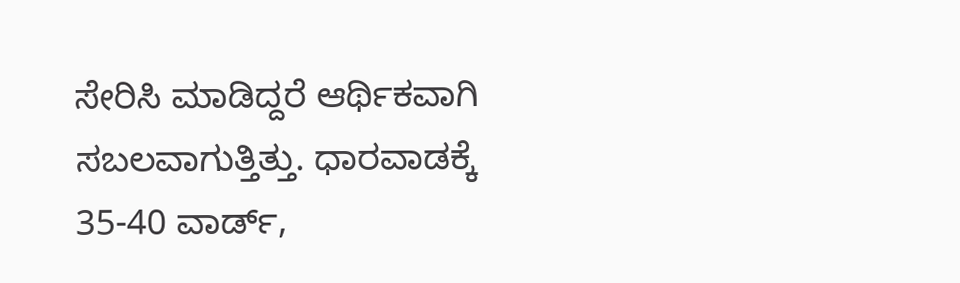ಸೇರಿಸಿ ಮಾಡಿದ್ದರೆ ಆರ್ಥಿಕವಾಗಿ ಸಬಲವಾಗುತ್ತಿತ್ತು. ಧಾರವಾಡಕ್ಕೆ 35-40 ವಾರ್ಡ್,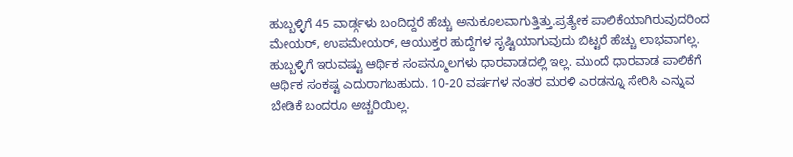ಹುಬ್ಬಳ್ಳಿಗೆ 45 ವಾರ್ಡ್ಗಳು ಬಂದಿದ್ದರೆ ಹೆಚ್ಚು ಅನುಕೂಲವಾಗುತ್ತಿತ್ತು.ಪ್ರತ್ಯೇಕ ಪಾಲಿಕೆಯಾಗಿರುವುದರಿಂದ ಮೇಯರ್, ಉಪಮೇಯರ್, ಆಯುಕ್ತರ ಹುದ್ದೆಗಳ ಸೃಷ್ಟಿಯಾಗುವುದು ಬಿಟ್ಟರೆ ಹೆಚ್ಚು ಲಾಭವಾಗಲ್ಲ. ಹುಬ್ಬಳ್ಳಿಗೆ ಇರುವಷ್ಟು ಆರ್ಥಿಕ ಸಂಪನ್ಮೂಲಗಳು ಧಾರವಾಡದಲ್ಲಿ ಇಲ್ಲ. ಮುಂದೆ ಧಾರವಾಡ ಪಾಲಿಕೆಗೆ ಆರ್ಥಿಕ ಸಂಕಷ್ಟ ಎದುರಾಗಬಹುದು. 10-20 ವರ್ಷಗಳ ನಂತರ ಮರಳಿ ಎರಡನ್ನೂ ಸೇರಿಸಿ ಎನ್ನುವ ಬೇಡಿಕೆ ಬಂದರೂ ಅಚ್ಚರಿಯಿಲ್ಲ.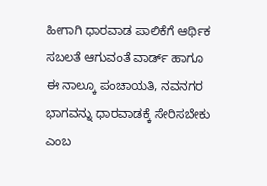ಹೀಗಾಗಿ ಧಾರವಾಡ ಪಾಲಿಕೆಗೆ ಆರ್ಥಿಕ ಸಬಲತೆ ಆಗುವಂತೆ ವಾರ್ಡ್ ಹಾಗೂ ಈ ನಾಲ್ಕೂ ಪಂಚಾಯತಿ, ನವನಗರ ಭಾಗವನ್ನು ಧಾರವಾಡಕ್ಕೆ ಸೇರಿಸಬೇಕು ಎಂಬ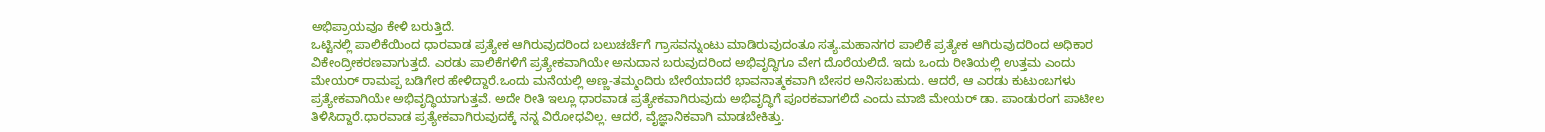ಅಭಿಪ್ರಾಯವೂ ಕೇಳಿ ಬರುತ್ತಿದೆ.
ಒಟ್ಟಿನಲ್ಲಿ ಪಾಲಿಕೆಯಿಂದ ಧಾರವಾಡ ಪ್ರತ್ಯೇಕ ಆಗಿರುವುದರಿಂದ ಬಲುಚರ್ಚೆಗೆ ಗ್ರಾಸವನ್ನುಂಟು ಮಾಡಿರುವುದಂತೂ ಸತ್ಯ.ಮಹಾನಗರ ಪಾಲಿಕೆ ಪ್ರತ್ಯೇಕ ಆಗಿರುವುದರಿಂದ ಅಧಿಕಾರ ವಿಕೇಂದ್ರೀಕರಣವಾಗುತ್ತದೆ. ಎರಡು ಪಾಲಿಕೆಗಳಿಗೆ ಪ್ರತ್ಯೇಕವಾಗಿಯೇ ಅನುದಾನ ಬರುವುದರಿಂದ ಅಭಿವೃದ್ಧಿಗೂ ವೇಗ ದೊರೆಯಲಿದೆ. ಇದು ಒಂದು ರೀತಿಯಲ್ಲಿ ಉತ್ತಮ ಎಂದು ಮೇಯರ್ ರಾಮಪ್ಪ ಬಡಿಗೇರ ಹೇಳಿದ್ದಾರೆ.ಒಂದು ಮನೆಯಲ್ಲಿ ಅಣ್ಣ-ತಮ್ಮಂದಿರು ಬೇರೆಯಾದರೆ ಭಾವನಾತ್ಮಕವಾಗಿ ಬೇಸರ ಅನಿಸಬಹುದು. ಆದರೆ, ಆ ಎರಡು ಕುಟುಂಬಗಳು ಪ್ರತ್ಯೇಕವಾಗಿಯೇ ಅಭಿವೃದ್ಧಿಯಾಗುತ್ತವೆ. ಅದೇ ರೀತಿ ಇಲ್ಲೂ ಧಾರವಾಡ ಪ್ರತ್ಯೇಕವಾಗಿರುವುದು ಅಭಿವೃದ್ಧಿಗೆ ಪೂರಕವಾಗಲಿದೆ ಎಂದು ಮಾಜಿ ಮೇಯರ್ ಡಾ. ಪಾಂಡುರಂಗ ಪಾಟೀಲ ತಿಳಿಸಿದ್ದಾರೆ.ಧಾರವಾಡ ಪ್ರತ್ಯೇಕವಾಗಿರುವುದಕ್ಕೆ ನನ್ನ ವಿರೋಧವಿಲ್ಲ. ಆದರೆ, ವೈಜ್ಞಾನಿಕವಾಗಿ ಮಾಡಬೇಕಿತ್ತು.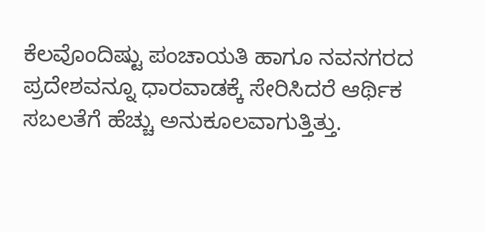ಕೆಲವೊಂದಿಷ್ಟು ಪಂಚಾಯತಿ ಹಾಗೂ ನವನಗರದ ಪ್ರದೇಶವನ್ನೂ ಧಾರವಾಡಕ್ಕೆ ಸೇರಿಸಿದರೆ ಆರ್ಥಿಕ ಸಬಲತೆಗೆ ಹೆಚ್ಚು ಅನುಕೂಲವಾಗುತ್ತಿತ್ತು.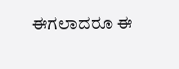ಈಗಲಾದರೂ ಈ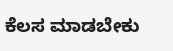ಕೆಲಸ ಮಾಡಬೇಕು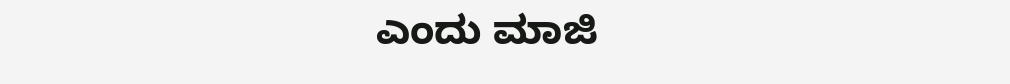ಎಂದು ಮಾಜಿ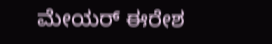ಮೇಯರ್ ಈರೇಶ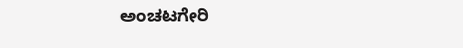ಅಂಚಟಗೇರಿ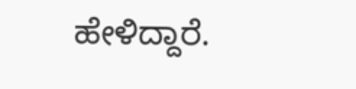ಹೇಳಿದ್ದಾರೆ.